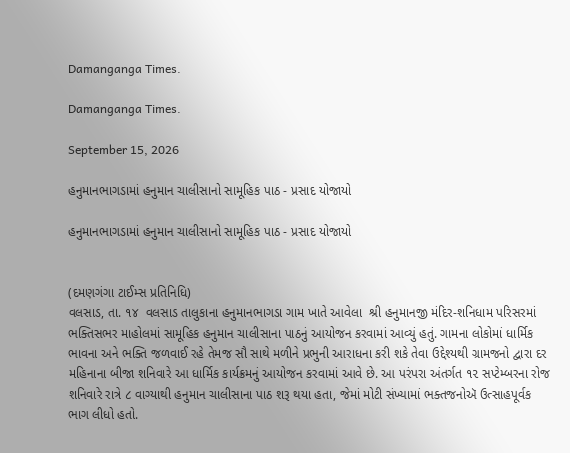Damanganga Times.

Damanganga Times.

September 15, 2026

હનુમાનભાગડામાં હનુમાન ચાલીસાનો સામૂહિક પાઠ - પ્રસાદ યોજાયો

હનુમાનભાગડામાં હનુમાન ચાલીસાનો સામૂહિક પાઠ - પ્રસાદ યોજાયો


(દમણગંગા ટાઈમ્સ પ્રતિનિધિ)
વલસાડ, તા. ૧૪  વલસાડ તાલુકાના હનુમાનભાગડા ગામ ખાતે આવેલા  શ્રી હનુમાનજી મંદિર-શનિધામ પરિસરમાં ભક્તિસભર માહોલમાં સામૂહિક હનુમાન ચાલીસાના પાઠનું આયોજન કરવામાં આવ્યું હતું. ગામના લોકોમાં ધાર્મિક ભાવના અને ભક્તિ જળવાઈ રહે તેમજ સૌ સાથે મળીને પ્રભુની આરાધના કરી શકે તેવા ઉદ્દેશ્યથી ગ્રામજનો દ્વારા દર મહિનાના બીજા શનિવારે આ ધાર્મિક કાર્યક્રમનું આયોજન કરવામાં આવે છે. આ પરંપરા અંતર્ગત ૧૨ સપ્ટેમ્બરના રોજ શનિવારે રાત્રે ૮ વાગ્યાથી હનુમાન ચાલીસાના પાઠ શરૂ થયા હતા, જેમાં મોટી સંખ્યામાં ભક્તજનોઍ ઉત્સાહપૂર્વક ભાગ લીધો હતો.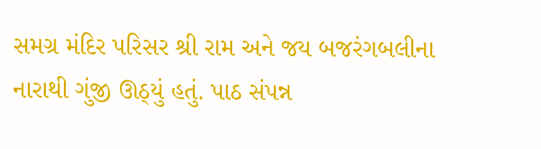સમગ્ર મંદિર પરિસર શ્રી રામ અને જય બજરંગબલીના નારાથી ગુંજી ઊઠ્યું હતું. પાઠ સંપન્ન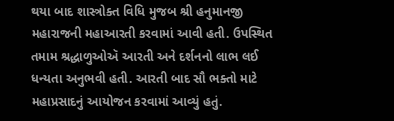થયા બાદ શાસ્ત્રોક્ત વિધિ મુજબ શ્રી હનુમાનજી મહારાજની મહાઆરતી કરવામાં આવી હતી. ઉપસ્થિત તમામ શ્રદ્ધાળુઓઍ આરતી અને દર્શનનો લાભ લઈ ધન્યતા અનુભવી હતી. આરતી બાદ સૌ ભક્તો માટે મહાપ્રસાદનું આયોજન કરવામાં આવ્યું હતું.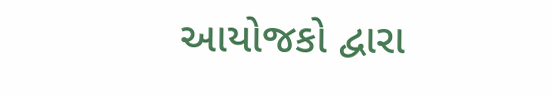આયોજકો દ્વારા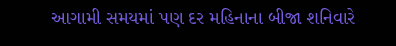આગામી સમયમાં પણ દર મહિનાના બીજા શનિવારે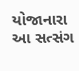યોજાનારા આ સત્સંગ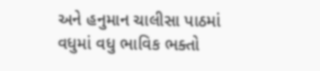અને હનુમાન ચાલીસા પાઠમાં વધુમાં વધુ ભાવિક ભક્તો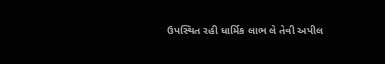ઉપસ્થિત રહી ધાર્મિક લાભ લે તેવી અપીલ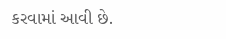કરવામાં આવી છે.